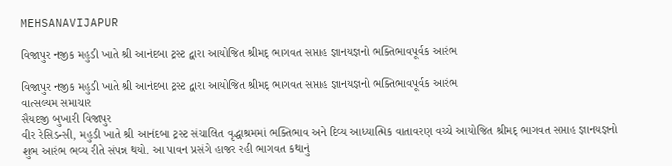MEHSANAVIJAPUR

વિજાપુર નજીક મહુડી ખાતે શ્રી આનંદબા ટ્રસ્ટ દ્વારા આયોજિત શ્રીમદ્ ભાગવત સપ્તાહ જ્ઞાનયજ્ઞનો ભક્તિભાવપૂર્વક આરંભ

વિજાપુર નજીક મહુડી ખાતે શ્રી આનંદબા ટ્રસ્ટ દ્વારા આયોજિત શ્રીમદ્ ભાગવત સપ્તાહ જ્ઞાનયજ્ઞનો ભક્તિભાવપૂર્વક આરંભ
વાત્સલ્યમ સમાચાર
સૈયદજી બુખારી વિજાપુર
વીર રેસિડન્સી, મહુડી ખાતે શ્રી આનંદબા ટ્રસ્ટ સંચાલિત વૃદ્ધાશ્રમમાં ભક્તિભાવ અને દિવ્ય આધ્યાત્મિક વાતાવરણ વચ્ચે આયોજિત શ્રીમદ્ ભાગવત સપ્તાહ જ્ઞાનયજ્ઞનો શુભ આરંભ ભવ્ય રીતે સંપન્ન થયો. આ પાવન પ્રસંગે હાજર રહી ભાગવત કથાનું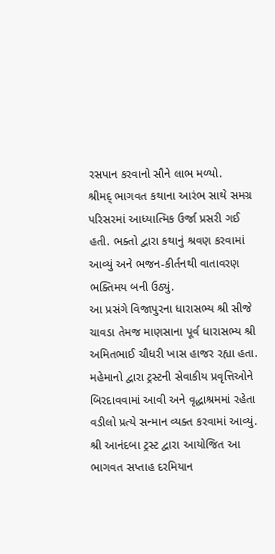રસપાન કરવાનો સૌને લાભ મળ્યો.
શ્રીમદ્ ભાગવત કથાના આરંભ સાથે સમગ્ર પરિસરમાં આધ્યાત્મિક ઉર્જા પ્રસરી ગઈ હતી. ભક્તો દ્વારા કથાનું શ્રવણ કરવામાં આવ્યું અને ભજન-કીર્તનથી વાતાવરણ ભક્તિમય બની ઉઠ્યું.
આ પ્રસંગે વિજાપુરના ધારાસભ્ય શ્રી સીજે ચાવડા તેમજ માણસાના પૂર્વ ધારાસભ્ય શ્રી અમિતભાઈ ચૌધરી ખાસ હાજર રહ્યા હતા. મહેમાનો દ્વારા ટ્રસ્ટની સેવાકીય પ્રવૃત્તિઓને બિરદાવવામાં આવી અને વૃદ્ધાશ્રમમાં રહેતા વડીલો પ્રત્યે સન્માન વ્યક્ત કરવામાં આવ્યું.
શ્રી આનંદબા ટ્રસ્ટ દ્વારા આયોજિત આ ભાગવત સપ્તાહ દરમિયાન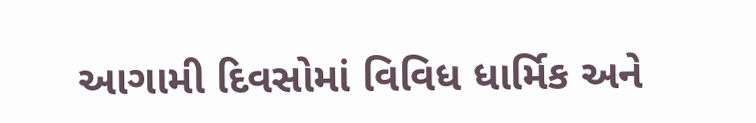આગામી દિવસોમાં વિવિધ ધાર્મિક અને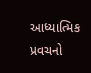આધ્યાત્મિક પ્રવચનો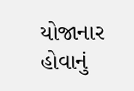યોજાનાર હોવાનું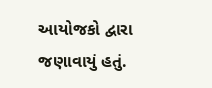આયોજકો દ્વારા જણાવાયું હતું.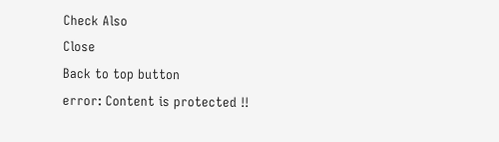Check Also
Close
Back to top button
error: Content is protected !!